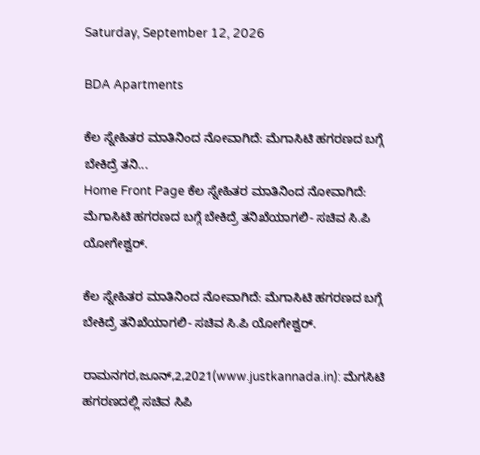Saturday, September 12, 2026

BDA Apartments

ಕೆಲ ಸ್ನೇಹಿತರ ಮಾತಿನಿಂದ ನೋವಾಗಿದೆ: ಮೆಗಾಸಿಟಿ ಹಗರಣದ ಬಗ್ಗೆ ಬೇಕಿದ್ರೆ ತನಿ...
Home Front Page ಕೆಲ ಸ್ನೇಹಿತರ ಮಾತಿನಿಂದ ನೋವಾಗಿದೆ: ಮೆಗಾಸಿಟಿ ಹಗರಣದ ಬಗ್ಗೆ ಬೇಕಿದ್ರೆ ತನಿಖೆಯಾಗಲಿ- ಸಚಿವ ಸಿ.ಪಿ ಯೋಗೇಶ್ವರ್.

ಕೆಲ ಸ್ನೇಹಿತರ ಮಾತಿನಿಂದ ನೋವಾಗಿದೆ: ಮೆಗಾಸಿಟಿ ಹಗರಣದ ಬಗ್ಗೆ ಬೇಕಿದ್ರೆ ತನಿಖೆಯಾಗಲಿ- ಸಚಿವ ಸಿ.ಪಿ ಯೋಗೇಶ್ವರ್.

ರಾಮನಗರ,ಜೂನ್,2,2021(www.justkannada.in): ಮೆಗಸಿಟಿ ಹಗರಣದಲ್ಲಿ ಸಚಿವ ಸಿಪಿ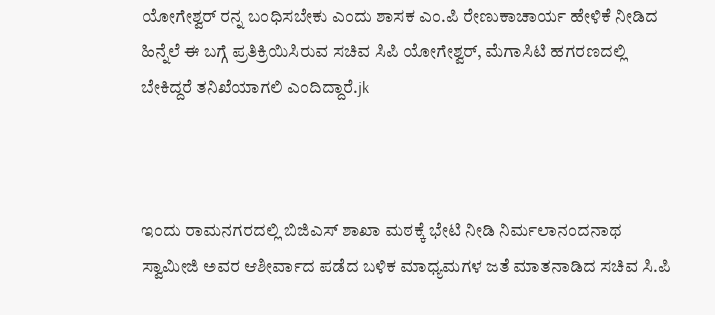ಯೋಗೇಶ್ವರ್ ರನ್ನ ಬಂಧಿಸಬೇಕು ಎಂದು ಶಾಸಕ ಎಂ.ಪಿ ರೇಣುಕಾಚಾರ್ಯ ಹೇಳಿಕೆ ನೀಡಿದ ಹಿನ್ನೆಲೆ ಈ ಬಗ್ಗೆ ಪ್ರತಿಕ್ರಿಯಿಸಿರುವ ಸಚಿವ ಸಿಪಿ ಯೋಗೇಶ್ವರ್, ಮೆಗಾಸಿಟಿ ಹಗರಣದಲ್ಲಿ ಬೇಕಿದ್ದರೆ ತನಿಖೆಯಾಗಲಿ ಎಂದಿದ್ದಾರೆ.jk



ಇಂದು ರಾಮನಗರದಲ್ಲಿ ಬಿಜಿಎಸ್ ಶಾಖಾ ಮಠಕ್ಕೆ ಭೇಟಿ ನೀಡಿ ನಿರ್ಮಲಾನಂದನಾಥ ಸ್ವಾಮೀಜಿ ಅವರ ಆಶೀರ್ವಾದ ಪಡೆದ ಬಳಿಕ ಮಾಧ್ಯಮಗಳ ಜತೆ ಮಾತನಾಡಿದ ಸಚಿವ ಸಿ.ಪಿ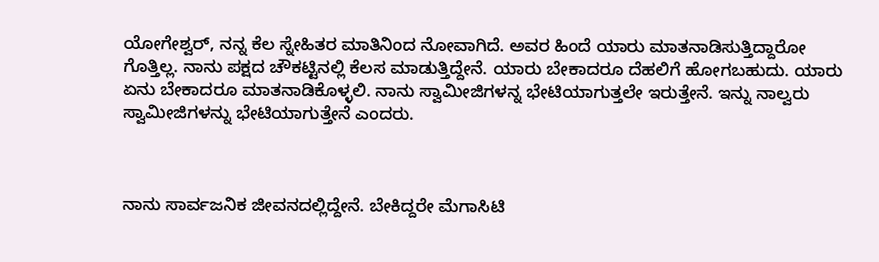ಯೋಗೇಶ್ವರ್, ನನ್ನ ಕೆಲ ಸ್ನೇಹಿತರ ಮಾತಿನಿಂದ ನೋವಾಗಿದೆ. ಅವರ ಹಿಂದೆ ಯಾರು ಮಾತನಾಡಿಸುತ್ತಿದ್ದಾರೋ ಗೊತ್ತಿಲ್ಲ. ನಾನು ಪಕ್ಷದ ಚೌಕಟ್ಟಿನಲ್ಲಿ ಕೆಲಸ ಮಾಡುತ್ತಿದ್ದೇನೆ. ಯಾರು ಬೇಕಾದರೂ ದೆಹಲಿಗೆ ಹೋಗಬಹುದು. ಯಾರು ಏನು ಬೇಕಾದರೂ ಮಾತನಾಡಿಕೊಳ್ಳಲಿ. ನಾನು ಸ್ವಾಮೀಜಿಗಳನ್ನ ಭೇಟಿಯಾಗುತ್ತಲೇ ಇರುತ್ತೇನೆ. ಇನ್ನು ನಾಲ್ವರು ಸ್ವಾಮೀಜಿಗಳನ್ನು ಭೇಟಿಯಾಗುತ್ತೇನೆ ಎಂದರು.



ನಾನು ಸಾರ್ವಜನಿಕ ಜೀವನದಲ್ಲಿದ್ದೇನೆ. ಬೇಕಿದ್ದರೇ ಮೆಗಾಸಿಟಿ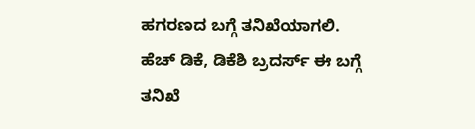ಹಗರಣದ ಬಗ್ಗೆ ತನಿಖೆಯಾಗಲಿ. ಹೆಚ್ ಡಿಕೆ, ಡಿಕೆಶಿ ಬ್ರದರ್ಸ್ ಈ ಬಗ್ಗೆ ತನಿಖೆ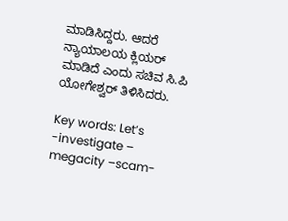ಮಾಡಿಸಿದ್ದರು. ಆದರೆ ನ್ಯಾಯಾಲಯ ಕ್ಲಿಯರ್ ಮಾಡಿದೆ ಎಂದು ಸಚಿವ ಸಿ.ಪಿ ಯೋಗೇಶ್ವರ್ ತಿಳಿಸಿದರು.

Key words: Let’s -investigate – megacity –scam-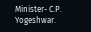Minister- C.P. Yogeshwar.